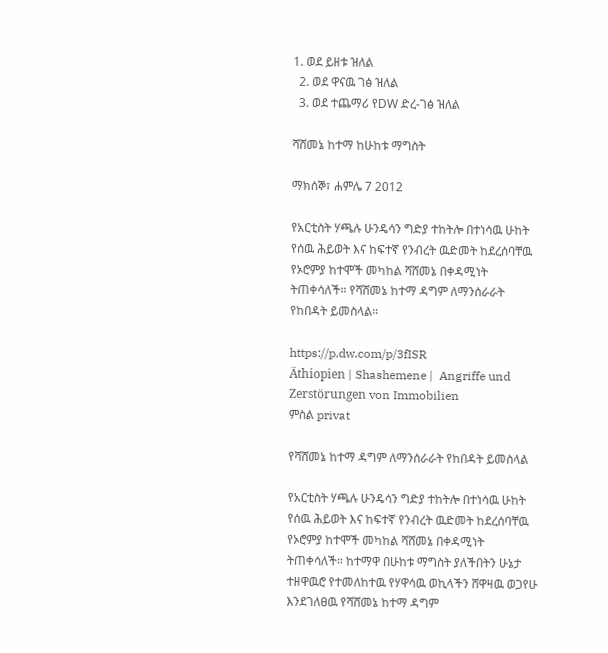1. ወደ ይዘቱ ዝለል
  2. ወደ ዋናዉ ገፅ ዝለል
  3. ወደ ተጨማሪ የDW ድረ-ገፅ ዝለል

ሻሸመኔ ከተማ ከሁከቱ ማግስት

ማክሰኞ፣ ሐምሌ 7 2012

የአርቲስት ሃጫሉ ሁንዴሳን ግድያ ተከትሎ በተነሳዉ ሁከት የሰዉ ሕይወት እና ከፍተኛ የንብረት ዉድመት ከደረሰባቸዉ የኦሮምያ ከተሞች መካከል ሻሸመኔ በቀዳሚነት ትጠቀሳለች። የሻሸመኔ ከተማ ዳግም ለማንሰራራት የከበዳት ይመስላል።

https://p.dw.com/p/3fISR
Äthiopien | Shashemene |  Angriffe und Zerstörungen von Immobilien
ምስል privat

የሻሸመኔ ከተማ ዳግም ለማንሰራራት የከበዳት ይመስላል

የአርቲስት ሃጫሉ ሁንዴሳን ግድያ ተከትሎ በተነሳዉ ሁከት የሰዉ ሕይወት እና ከፍተኛ የንብረት ዉድመት ከደረሰባቸዉ የኦሮምያ ከተሞች መካከል ሻሸመኔ በቀዳሚነት ትጠቀሳለች። ከተማዋ በሁከቱ ማግስት ያለችበትን ሁኔታ ተዘዋዉሮ የተመለከተዉ የሃዋሳዉ ወኪላችን ሸዋዛዉ ወጋየሁ እንደገለፀዉ የሻሸመኔ ከተማ ዳግም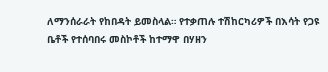ለማንሰራራት የከበዳት ይመስላል። የተቃጠሉ ተሽከርካሪዎች በእሳት የጋዩ ቤቶች የተሰባበሩ መስኮቶች ከተማዋ በሃዘን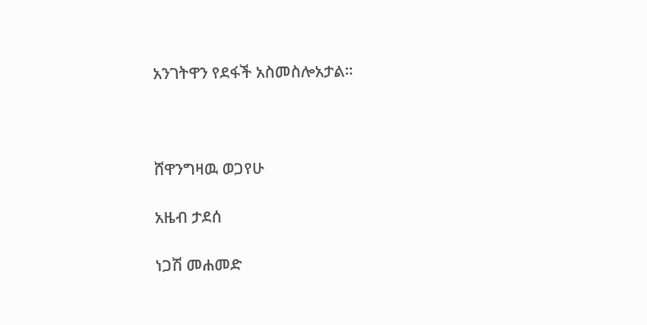አንገትዋን የደፋች አስመስሎአታል።



ሸዋንግዛዉ ወጋየሁ

አዜብ ታደሰ

ነጋሽ መሐመድ